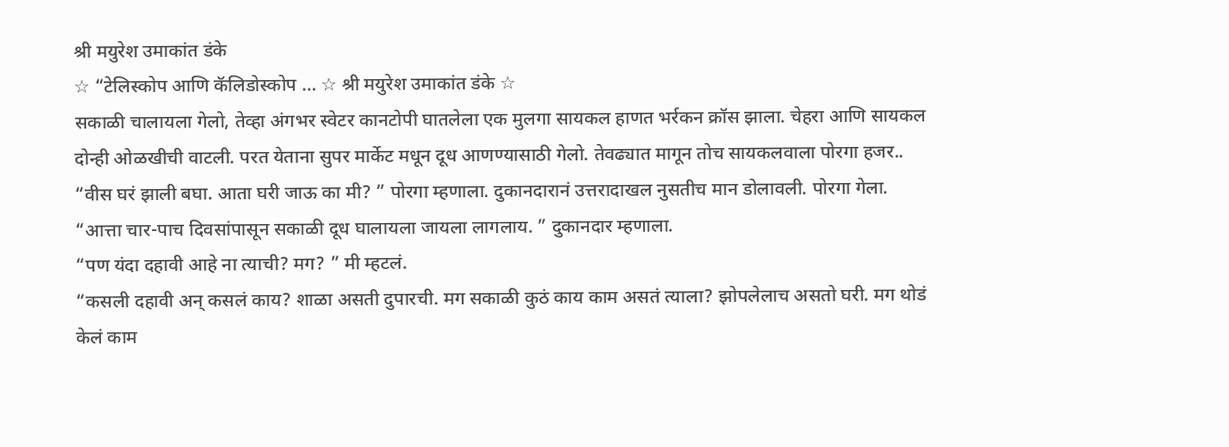श्री मयुरेश उमाकांत डंके
☆ “टेलिस्कोप आणि कॅलिडोस्कोप … ☆ श्री मयुरेश उमाकांत डंके ☆
सकाळी चालायला गेलो, तेव्हा अंगभर स्वेटर कानटोपी घातलेला एक मुलगा सायकल हाणत भर्रकन क्रॉस झाला. चेहरा आणि सायकल दोन्ही ओळखीची वाटली. परत येताना सुपर मार्केट मधून दूध आणण्यासाठी गेलो. तेवढ्यात मागून तोच सायकलवाला पोरगा हजर..
“वीस घरं झाली बघा. आता घरी जाऊ का मी? ” पोरगा म्हणाला. दुकानदारानं उत्तरादाखल नुसतीच मान डोलावली. पोरगा गेला.
“आत्ता चार-पाच दिवसांपासून सकाळी दूध घालायला जायला लागलाय. ” दुकानदार म्हणाला.
“पण यंदा दहावी आहे ना त्याची? मग? ” मी म्हटलं.
“कसली दहावी अन् कसलं काय? शाळा असती दुपारची. मग सकाळी कुठं काय काम असतं त्याला? झोपलेलाच असतो घरी. मग थोडं केलं काम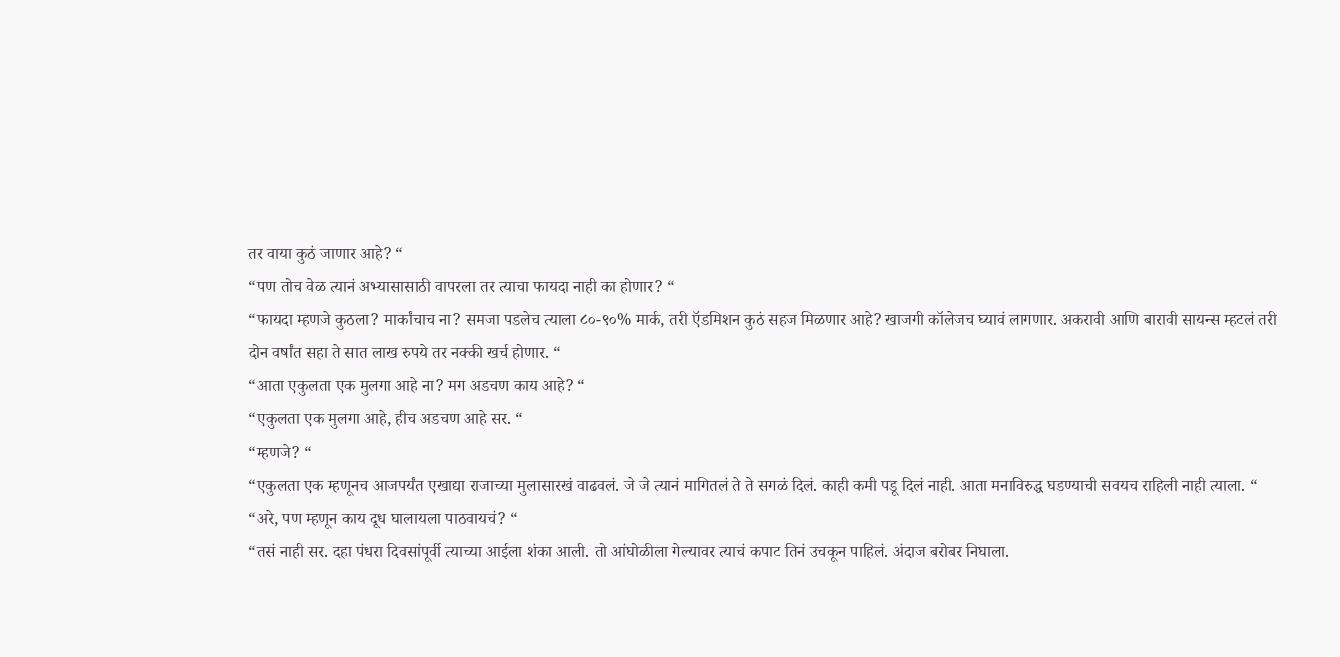तर वाया कुठं जाणार आहे? “
“पण तोच वेळ त्यानं अभ्यासासाठी वापरला तर त्याचा फायदा नाही का होणार? “
“फायदा म्हणजे कुठला? मार्कांचाच ना? समजा पडलेच त्याला ८०-९०% मार्क, तरी ऍडमिशन कुठं सहज मिळणार आहे? खाजगी कॉलेजच घ्यावं लागणार. अकरावी आणि बारावी सायन्स म्हटलं तरी दोन वर्षांत सहा ते सात लाख रुपये तर नक्की खर्च होणार. “
“आता एकुलता एक मुलगा आहे ना? मग अडचण काय आहे? “
“एकुलता एक मुलगा आहे, हीच अडचण आहे सर. “
“म्हणजे? “
“एकुलता एक म्हणूनच आजपर्यंत एखाद्या राजाच्या मुलासारखं वाढवलं. जे जे त्यानं मागितलं ते ते सगळं दिलं. काही कमी पडू दिलं नाही. आता मनाविरुद्ध घडण्याची सवयच राहिली नाही त्याला. “
“अरे, पण म्हणून काय दूध घालायला पाठवायचं? “
“तसं नाही सर. दहा पंधरा दिवसांपूर्वी त्याच्या आईला शंका आली. तो आंघोळीला गेल्यावर त्याचं कपाट तिनं उचकून पाहिलं. अंदाज बरोबर निघाला.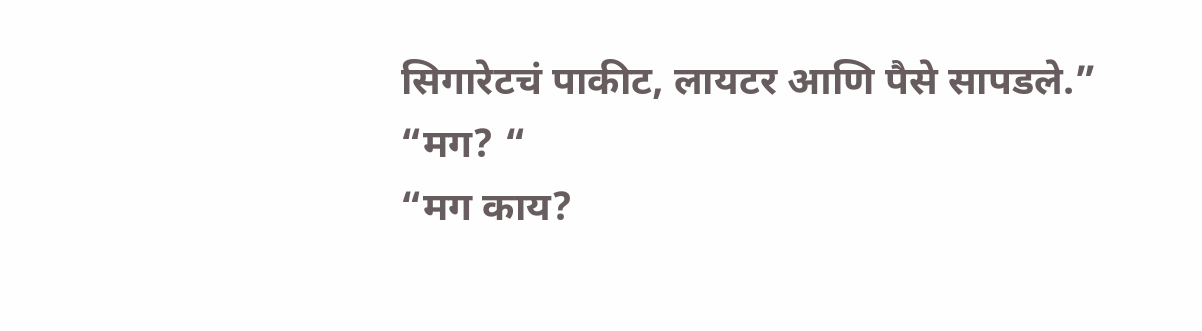सिगारेटचं पाकीट, लायटर आणि पैसे सापडले.”
“मग? “
“मग काय?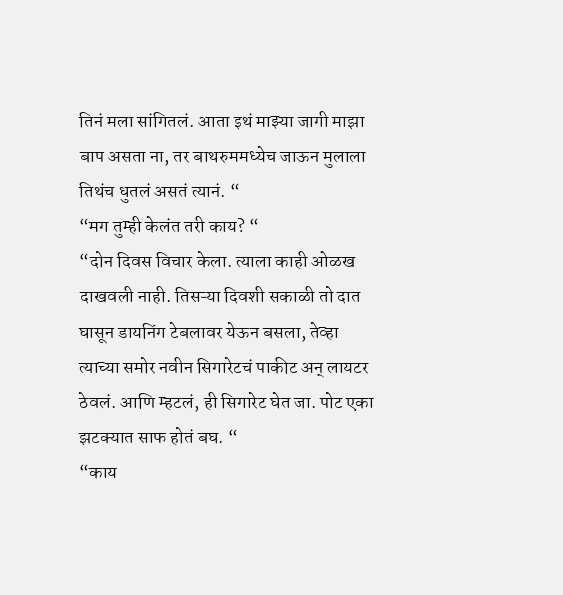तिनं मला सांगितलं. आता इथं माझ्या जागी माझा बाप असता ना, तर बाथरुममध्येच जाऊन मुलाला तिथंच धुतलं असतं त्यानं. “
“मग तुम्ही केलंत तरी काय? “
“दोन दिवस विचार केला. त्याला काही ओळख दाखवली नाही. तिसऱ्या दिवशी सकाळी तो दात घासून डायनिंग टेबलावर येऊन बसला, तेव्हा त्याच्या समोर नवीन सिगारेटचं पाकीट अन् लायटर ठेवलं. आणि म्हटलं, ही सिगारेट घेत जा. पोट एका झटक्यात साफ होतं बघ. “
“काय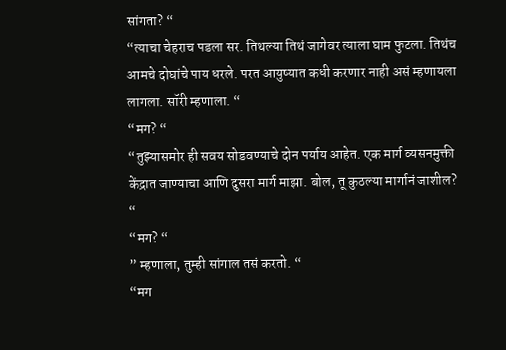सांगता? “
“त्याचा चेहराच पडला सर. तिथल्या तिथं जागेवर त्याला घाम फुटला. तिथंच आमचे दोघांचे पाय धरले. परत आयुष्यात कधी करणार नाही असं म्हणायला लागला. सॉरी म्हणाला. “
“मग? “
“तुझ्यासमोर ही सवय सोडवण्याचे दोन पर्याय आहेत. एक मार्ग व्यसनमुक्ती केंद्रात जाण्याचा आणि दुसरा मार्ग माझा. बोल, तू कुठल्या मार्गानं जाशील? “
“मग? “
” म्हणाला, तुम्ही सांगाल तसं करतो. “
“मग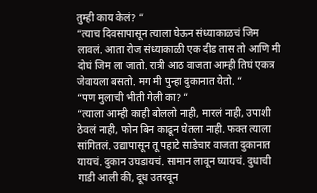तुम्ही काय केलं? “
“त्याच दिवसापासून त्याला घेऊन संध्याकाळचं जिम लावलं. आता रोज संध्याकाळी एक दीड तास तो आणि मी दोघं जिम ला जातो. रात्री आठ वाजता आम्ही तिघं एकत्र जेवायला बसतो. मग मी पुन्हा दुकानात येतो. “
“पण मुलाची भीती गेली का? “
“त्याला आम्ही काही बोललो नाही, मारलं नाही, उपाशी ठेवलं नाही, फोन बिन काढून घेतला नाही. फक्त त्याला सांगितलं. उद्यापासून तू पहाटे साडेचार वाजता दुकानात यायचं. दुकान उघडायचं. सामान लावून घ्यायचं. दुधाची गाडी आली की, दूध उतरवून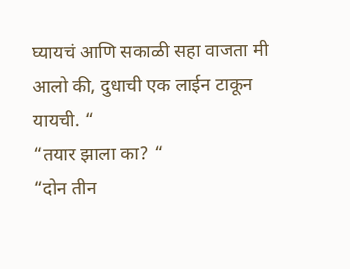घ्यायचं आणि सकाळी सहा वाजता मी आलो की, दुधाची एक लाईन टाकून यायची. “
“तयार झाला का? “
“दोन तीन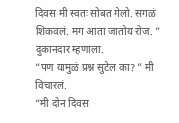दिवस मी स्वतः सोबत गेलो. सगळं शिकवलं. मग आता जातोय रोज. ” दुकानदार म्हणाला.
“पण यामुळं प्रश्न सुटेल का? ” मी विचारलं.
“मी दोन दिवस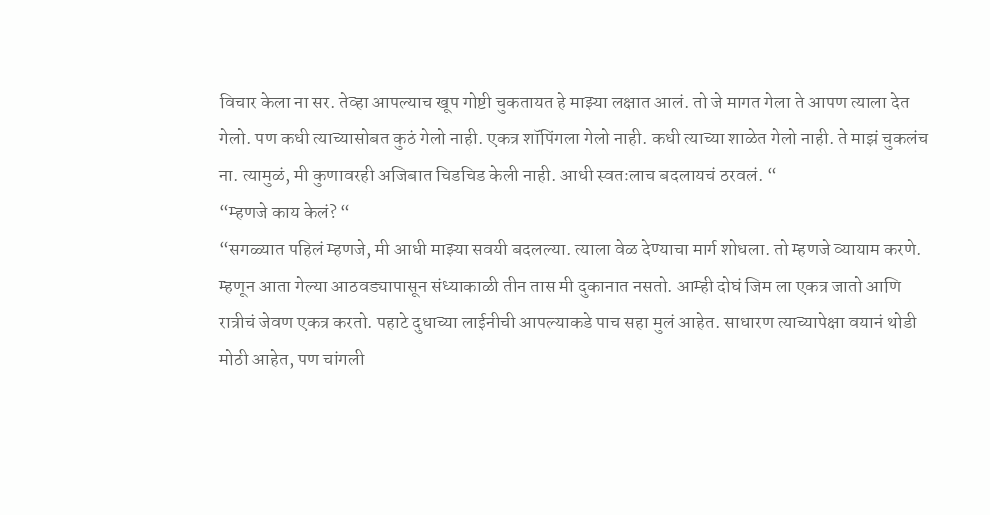विचार केला ना सर. तेव्हा आपल्याच खूप गोष्टी चुकतायत हे माझ्या लक्षात आलं. तो जे मागत गेला ते आपण त्याला देत गेलो. पण कधी त्याच्यासोबत कुठं गेलो नाही. एकत्र शॉपिंगला गेलो नाही. कधी त्याच्या शाळेत गेलो नाही. ते माझं चुकलंच ना. त्यामुळं, मी कुणावरही अजिबात चिडचिड केली नाही. आधी स्वतःलाच बदलायचं ठरवलं. “
“म्हणजे काय केलं? “
“सगळ्यात पहिलं म्हणजे, मी आधी माझ्या सवयी बदलल्या. त्याला वेळ देण्याचा मार्ग शोधला. तो म्हणजे व्यायाम करणे. म्हणून आता गेल्या आठवड्यापासून संध्याकाळी तीन तास मी दुकानात नसतो. आम्ही दोघं जिम ला एकत्र जातो आणि रात्रीचं जेवण एकत्र करतो. पहाटे दुधाच्या लाईनीची आपल्याकडे पाच सहा मुलं आहेत. साधारण त्याच्यापेक्षा वयानं थोडी मोठी आहेत, पण चांगली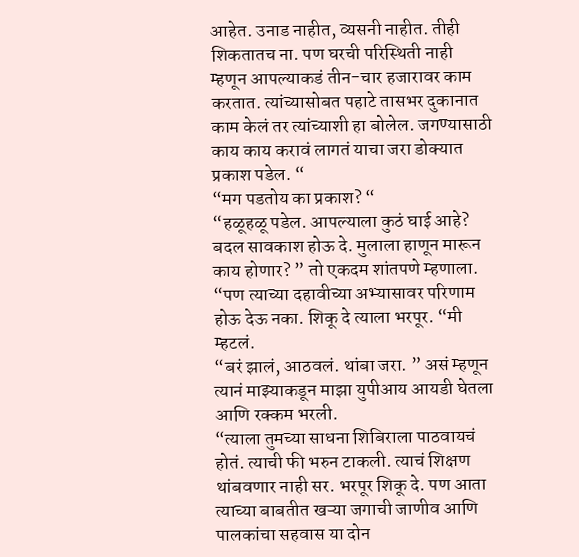आहेत. उनाड नाहीत, व्यसनी नाहीत. तीही शिकतातच ना. पण घरची परिस्थिती नाही म्हणून आपल्याकडं तीन-चार हजारावर काम करतात. त्यांच्यासोबत पहाटे तासभर दुकानात काम केलं तर त्यांच्याशी हा बोलेल. जगण्यासाठी काय काय करावं लागतं याचा जरा डोक्यात प्रकाश पडेल. “
“मग पडतोय का प्रकाश? “
“हळूहळू पडेल. आपल्याला कुठं घाई आहे? बदल सावकाश होऊ दे. मुलाला हाणून मारून काय होणार? ” तो एकदम शांतपणे म्हणाला.
“पण त्याच्या दहावीच्या अभ्यासावर परिणाम होऊ देऊ नका. शिकू दे त्याला भरपूर. “मी म्हटलं.
“बरं झालं, आठवलं. थांबा जरा. ” असं म्हणून त्यानं माझ्याकडून माझा युपीआय आयडी घेतला आणि रक्कम भरली.
“त्याला तुमच्या साधना शिबिराला पाठवायचं होतं. त्याची फी भरुन टाकली. त्याचं शिक्षण थांबवणार नाही सर. भरपूर शिकू दे. पण आता त्याच्या बाबतीत खऱ्या जगाची जाणीव आणि पालकांचा सहवास या दोन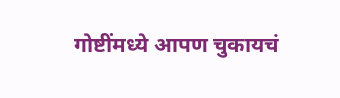गोष्टींमध्ये आपण चुकायचं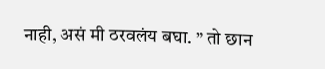नाही, असं मी ठरवलंय बघा. ” तो छान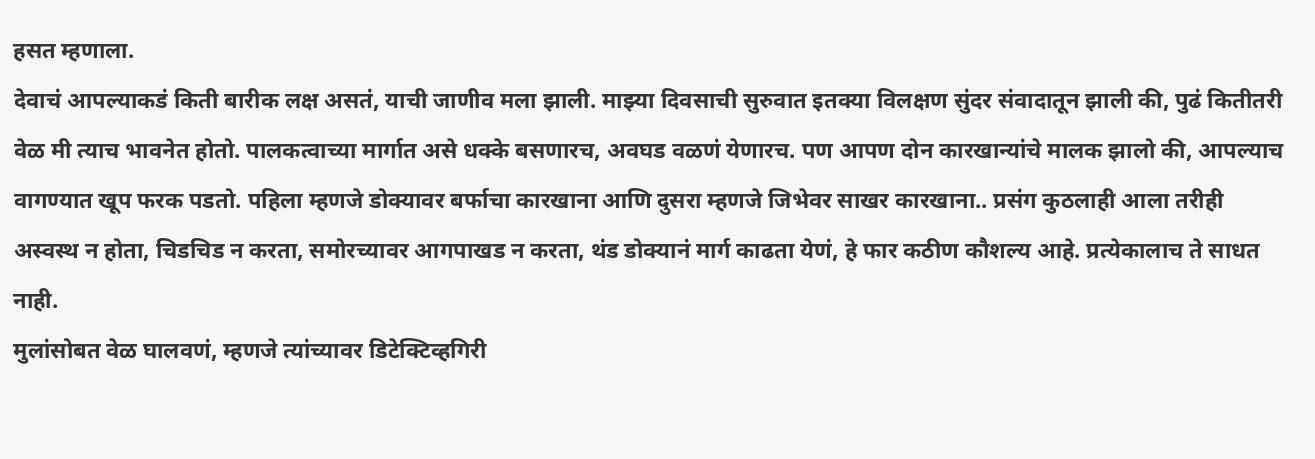हसत म्हणाला.
देवाचं आपल्याकडं किती बारीक लक्ष असतं, याची जाणीव मला झाली. माझ्या दिवसाची सुरुवात इतक्या विलक्षण सुंदर संवादातून झाली की, पुढं कितीतरी वेळ मी त्याच भावनेत होतो. पालकत्वाच्या मार्गात असे धक्के बसणारच, अवघड वळणं येणारच. पण आपण दोन कारखान्यांचे मालक झालो की, आपल्याच वागण्यात खूप फरक पडतो. पहिला म्हणजे डोक्यावर बर्फाचा कारखाना आणि दुसरा म्हणजे जिभेवर साखर कारखाना.. प्रसंग कुठलाही आला तरीही अस्वस्थ न होता, चिडचिड न करता, समोरच्यावर आगपाखड न करता, थंड डोक्यानं मार्ग काढता येणं, हे फार कठीण कौशल्य आहे. प्रत्येकालाच ते साधत नाही.
मुलांसोबत वेळ घालवणं, म्हणजे त्यांच्यावर डिटेक्टिव्हगिरी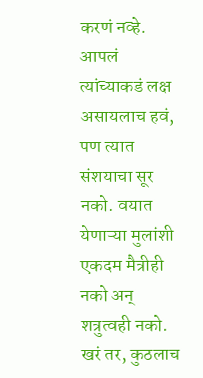करणं नव्हे. आपलं त्यांच्याकडं लक्ष असायलाच हवं, पण त्यात संशयाचा सूर नको. वयात येणाऱ्या मुलांशी एकदम मैत्रीही नको अन् शत्रुत्वही नको. खरं तर, कुठलाच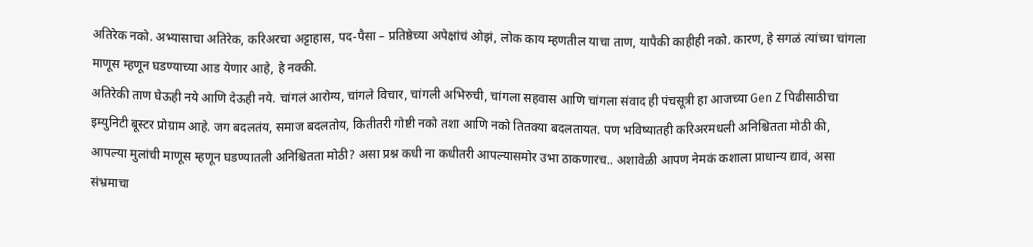अतिरेक नको. अभ्यासाचा अतिरेक, करिअरचा अट्टाहास, पद-पैसा – प्रतिष्ठेच्या अपेक्षांचं ओझं, लोक काय म्हणतील याचा ताण, यापैकी काहीही नको. कारण, हे सगळं त्यांच्या चांगला माणूस म्हणून घडण्याच्या आड येणार आहे, हे नक्की.
अतिरेकी ताण घेऊही नये आणि देऊही नये. चांगलं आरोग्य, चांगले विचार, चांगली अभिरुची, चांगला सहवास आणि चांगला संवाद ही पंचसूत्री हा आजच्या Gen Z पिढीसाठीचा इम्युनिटी बूस्टर प्रोग्राम आहे. जग बदलतंय, समाज बदलतोय, कितीतरी गोष्टी नको तशा आणि नको तितक्या बदलतायत. पण भविष्यातही करिअरमधली अनिश्चितता मोठी की, आपल्या मुलांची माणूस म्हणून घडण्यातली अनिश्चितता मोठी? असा प्रश्न कधी ना कधीतरी आपल्यासमोर उभा ठाकणारच.. अशावेळी आपण नेमकं कशाला प्राधान्य द्यावं, असा संभ्रमाचा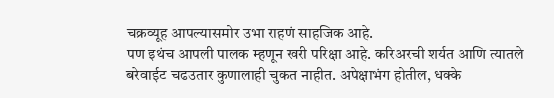चक्रव्यूह आपल्यासमोर उभा राहणं साहजिक आहे.
पण इथंच आपली पालक म्हणून खरी परिक्षा आहे. करिअरची शर्यत आणि त्यातले बरेवाईट चढउतार कुणालाही चुकत नाहीत. अपेक्षाभंग होतील, धक्के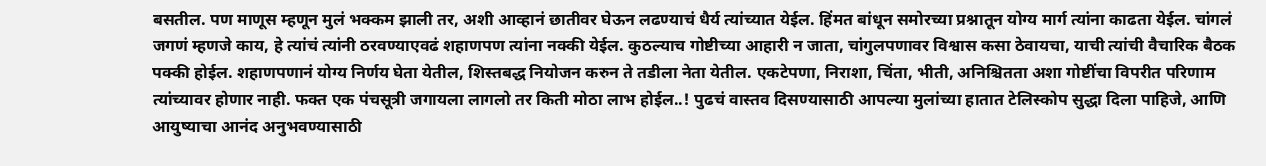बसतील. पण माणूस म्हणून मुलं भक्कम झाली तर, अशी आव्हानं छातीवर घेऊन लढण्याचं धैर्य त्यांच्यात येईल. हिंमत बांधून समोरच्या प्रश्नातून योग्य मार्ग त्यांना काढता येईल. चांगलं जगणं म्हणजे काय, हे त्यांचं त्यांनी ठरवण्याएवढं शहाणपण त्यांना नक्की येईल. कुठल्याच गोष्टीच्या आहारी न जाता, चांगुलपणावर विश्वास कसा ठेवायचा, याची त्यांची वैचारिक बैठक पक्की होईल. शहाणपणानं योग्य निर्णय घेता येतील, शिस्तबद्ध नियोजन करुन ते तडीला नेता येतील. एकटेपणा, निराशा, चिंता, भीती, अनिश्चितता अशा गोष्टींचा विपरीत परिणाम त्यांच्यावर होणार नाही. फक्त एक पंचसूत्री जगायला लागलो तर किती मोठा लाभ होईल..! पुढचं वास्तव दिसण्यासाठी आपल्या मुलांच्या हातात टेलिस्कोप सुद्धा दिला पाहिजे, आणि आयुष्याचा आनंद अनुभवण्यासाठी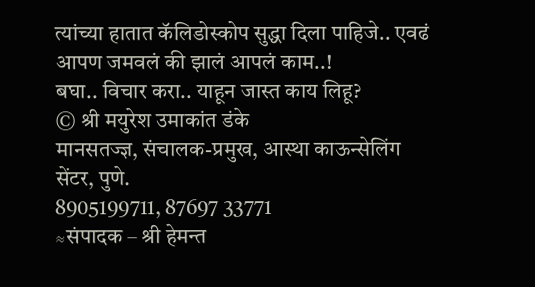त्यांच्या हातात कॅलिडोस्कोप सुद्धा दिला पाहिजे.. एवढं आपण जमवलं की झालं आपलं काम..!
बघा.. विचार करा.. याहून जास्त काय लिहू?
© श्री मयुरेश उमाकांत डंके
मानसतज्ज्ञ, संचालक-प्रमुख, आस्था काऊन्सेलिंग सेंटर, पुणे.
8905199711, 87697 33771
≈संपादक – श्री हेमन्त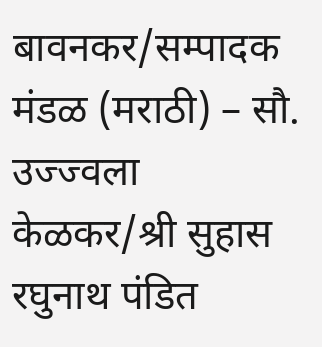बावनकर/सम्पादक मंडळ (मराठी) – सौ. उज्ज्वला केळकर/श्री सुहास रघुनाथ पंडित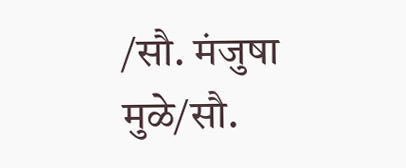/सौ. मंजुषा मुळे/सौ.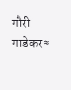गौरी गाडेकर≈